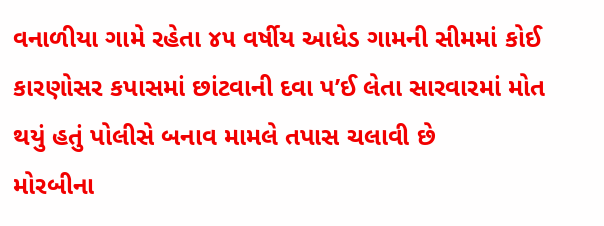વનાળીયા ગામે રહેતા ૪૫ વર્ષીય આધેડ ગામની સીમમાં કોઈ કારણોસર કપાસમાં છાંટવાની દવા પ’ઈ લેતા સારવારમાં મોત થયું હતું પોલીસે બનાવ મામલે તપાસ ચલાવી છે
મોરબીના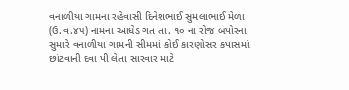વનાળીયા ગામના રહેવાસી દિનેશભાઈ સુમલાભાઈ મેળા (ઉ.વ.૪૫) નામના આધેડ ગત તા. ૧૦ ના રોજ બપોરના સુમારે વનાળીયા ગામની સીમમાં કોઈ કારણોસર કપાસમાં છાંટવાની દવા પી લેતા સારવાર માટે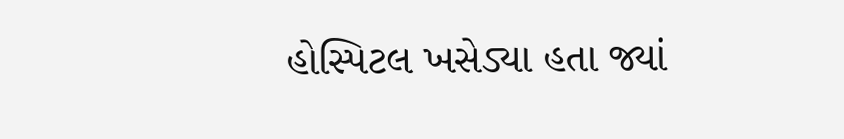હોસ્પિટલ ખસેડ્યા હતા જ્યાં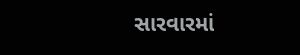સારવારમાં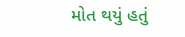મોત થયું હતું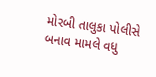મોરબી તાલુકા પોલીસે બનાવ મામલે વધુ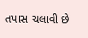તપાસ ચલાવી છે